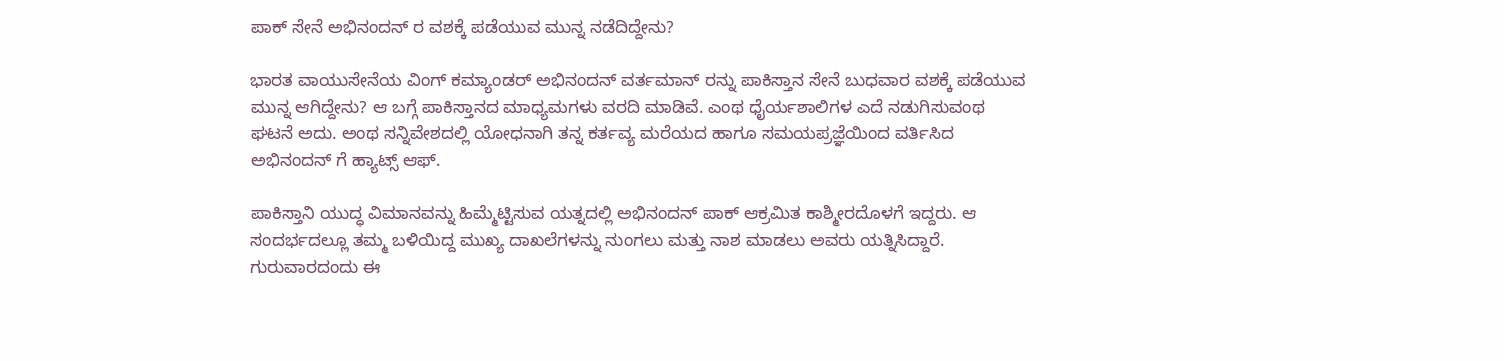ಪಾಕ್ ಸೇನೆ ಅಭಿನಂದನ್ ರ ವಶಕ್ಕೆ ಪಡೆಯುವ ಮುನ್ನ ನಡೆದಿದ್ದೇನು?

ಭಾರತ ವಾಯುಸೇನೆಯ ವಿಂಗ್ ಕಮ್ಯಾಂಡರ್ ಅಭಿನಂದನ್ ವರ್ತಮಾನ್ ರನ್ನು ಪಾಕಿಸ್ತಾನ ಸೇನೆ ಬುಧವಾರ ವಶಕ್ಕೆ ಪಡೆಯುವ ಮುನ್ನ ಆಗಿದ್ದೇನು? ಆ ಬಗ್ಗೆ ಪಾಕಿಸ್ತಾನದ ಮಾಧ್ಯಮಗಳು ವರದಿ ಮಾಡಿವೆ. ಎಂಥ ಧೈರ್ಯಶಾಲಿಗಳ ಎದೆ ನಡುಗಿಸುವಂಥ ಘಟನೆ ಅದು. ಅಂಥ ಸನ್ನಿವೇಶದಲ್ಲಿ ಯೋಧನಾಗಿ ತನ್ನ ಕರ್ತವ್ಯ ಮರೆಯದ ಹಾಗೂ ಸಮಯಪ್ರಜ್ಞೆಯಿಂದ ವರ್ತಿಸಿದ ಅಭಿನಂದನ್ ಗೆ ಹ್ಯಾಟ್ಸ್ ಆಫ್.

ಪಾಕಿಸ್ತಾನಿ ಯುದ್ಧ ವಿಮಾನವನ್ನು ಹಿಮ್ಮೆಟ್ಟಿಸುವ ಯತ್ನದಲ್ಲಿ ಅಭಿನಂದನ್ ಪಾಕ್ ಆಕ್ರಮಿತ ಕಾಶ್ಮೀರದೊಳಗೆ ಇದ್ದರು. ಆ ಸಂದರ್ಭದಲ್ಲೂ ತಮ್ಮ ಬಳಿಯಿದ್ದ ಮುಖ್ಯ ದಾಖಲೆಗಳನ್ನು ನುಂಗಲು ಮತ್ತು ನಾಶ ಮಾಡಲು ಅವರು ಯತ್ನಿಸಿದ್ದಾರೆ. ಗುರುವಾರದಂದು ಈ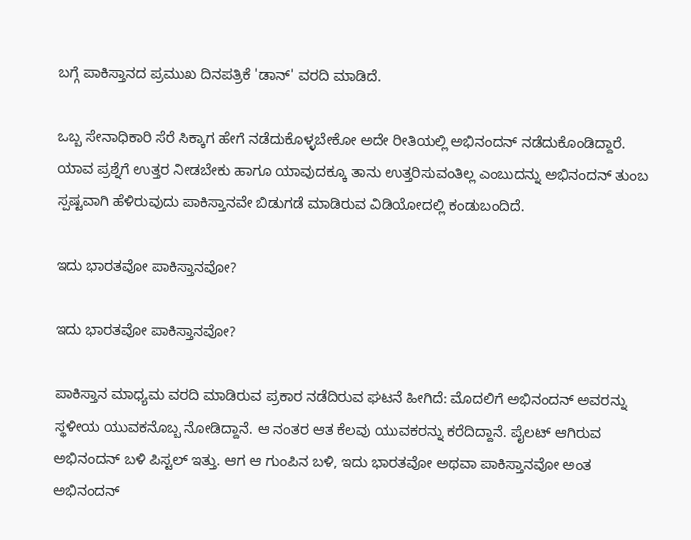ಬಗ್ಗೆ ಪಾಕಿಸ್ತಾನದ ಪ್ರಮುಖ ದಿನಪತ್ರಿಕೆ 'ಡಾನ್' ವರದಿ ಮಾಡಿದೆ.

ಒಬ್ಬ ಸೇನಾಧಿಕಾರಿ ಸೆರೆ ಸಿಕ್ಕಾಗ ಹೇಗೆ ನಡೆದುಕೊಳ್ಳಬೇಕೋ ಅದೇ ರೀತಿಯಲ್ಲಿ ಅಭಿನಂದನ್ ನಡೆದುಕೊಂಡಿದ್ದಾರೆ. ಯಾವ ಪ್ರಶ್ನೆಗೆ ಉತ್ತರ ನೀಡಬೇಕು ಹಾಗೂ ಯಾವುದಕ್ಕೂ ತಾನು ಉತ್ತರಿಸುವಂತಿಲ್ಲ ಎಂಬುದನ್ನು ಅಭಿನಂದನ್ ತುಂಬ ಸ್ಪಷ್ಟವಾಗಿ ಹೆಳಿರುವುದು ಪಾಕಿಸ್ತಾನವೇ ಬಿಡುಗಡೆ ಮಾಡಿರುವ ವಿಡಿಯೋದಲ್ಲಿ ಕಂಡುಬಂದಿದೆ.

ಇದು ಭಾರತವೋ ಪಾಕಿಸ್ತಾನವೋ?

ಇದು ಭಾರತವೋ ಪಾಕಿಸ್ತಾನವೋ?

ಪಾಕಿಸ್ತಾನ ಮಾಧ್ಯಮ ವರದಿ ಮಾಡಿರುವ ಪ್ರಕಾರ ನಡೆದಿರುವ ಘಟನೆ ಹೀಗಿದೆ: ಮೊದಲಿಗೆ ಅಭಿನಂದನ್ ಅವರನ್ನು ಸ್ಥಳೀಯ ಯುವಕನೊಬ್ಬ ನೋಡಿದ್ದಾನೆ. ಆ ನಂತರ ಆತ ಕೆಲವು ಯುವಕರನ್ನು ಕರೆದಿದ್ದಾನೆ. ಪೈಲಟ್ ಆಗಿರುವ ಅಭಿನಂದನ್ ಬಳಿ ಪಿಸ್ಟಲ್ ಇತ್ತು. ಆಗ ಆ ಗುಂಪಿನ ಬಳಿ, ಇದು ಭಾರತವೋ ಅಥವಾ ಪಾಕಿಸ್ತಾನವೋ ಅಂತ ಅಭಿನಂದನ್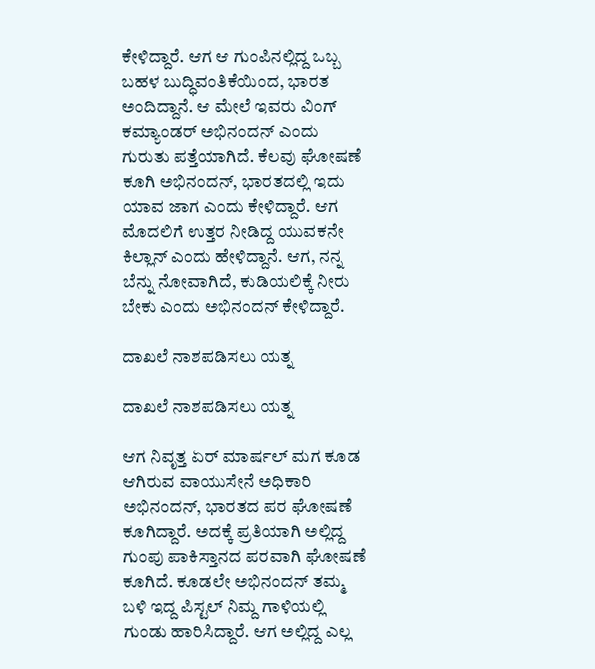ಕೇಳಿದ್ದಾರೆ. ಆಗ ಆ ಗುಂಪಿನಲ್ಲಿದ್ದ ಒಬ್ಬ ಬಹಳ ಬುದ್ಧಿವಂತಿಕೆಯಿಂದ, ಭಾರತ ಅಂದಿದ್ದಾನೆ. ಆ ಮೇಲೆ ಇವರು ವಿಂಗ್ ಕಮ್ಯಾಂಡರ್ ಅಭಿನಂದನ್ ಎಂದು ಗುರುತು ಪತ್ತೆಯಾಗಿದೆ. ಕೆಲವು ಘೋಷಣೆ ಕೂಗಿ ಅಭಿನಂದನ್, ಭಾರತದಲ್ಲಿ ಇದು ಯಾವ ಜಾಗ ಎಂದು ಕೇಳಿದ್ದಾರೆ. ಆಗ ಮೊದಲಿಗೆ ಉತ್ತರ ನೀಡಿದ್ದ ಯುವಕನೇ ಕಿಲ್ಲಾನ್ ಎಂದು ಹೇಳಿದ್ದಾನೆ. ಆಗ, ನನ್ನ ಬೆನ್ನು ನೋವಾಗಿದೆ, ಕುಡಿಯಲಿಕ್ಕೆ ನೀರು ಬೇಕು ಎಂದು ಅಭಿನಂದನ್ ಕೇಳಿದ್ದಾರೆ.

ದಾಖಲೆ ನಾಶಪಡಿಸಲು ಯತ್ನ

ದಾಖಲೆ ನಾಶಪಡಿಸಲು ಯತ್ನ

ಆಗ ನಿವೃತ್ತ ಏರ್ ಮಾರ್ಷಲ್ ಮಗ ಕೂಡ ಆಗಿರುವ ವಾಯುಸೇನೆ ಅಧಿಕಾರಿ ಅಭಿನಂದನ್, ಭಾರತದ ಪರ ಘೋಷಣೆ ಕೂಗಿದ್ದಾರೆ. ಅದಕ್ಕೆ ಪ್ರತಿಯಾಗಿ ಅಲ್ಲಿದ್ದ ಗುಂಪು ಪಾಕಿಸ್ತಾನದ ಪರವಾಗಿ ಘೋಷಣೆ ಕೂಗಿದೆ. ಕೂಡಲೇ ಅಭಿನಂದನ್ ತಮ್ಮ ಬಳಿ ಇದ್ದ ಪಿಸ್ಟಲ್ ನಿಮ್ದ ಗಾಳಿಯಲ್ಲಿ ಗುಂಡು ಹಾರಿಸಿದ್ದಾರೆ. ಆಗ ಅಲ್ಲಿದ್ದ ಎಲ್ಲ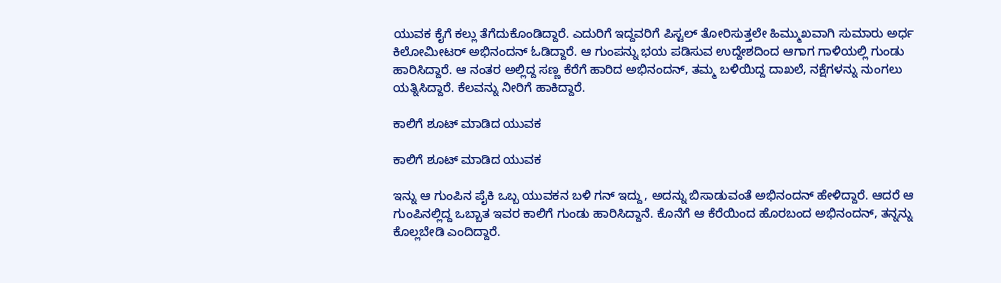ಯುವಕ ಕೈಗೆ ಕಲ್ಲು ತೆಗೆದುಕೊಂಡಿದ್ದಾರೆ. ಎದುರಿಗೆ ಇದ್ದವರಿಗೆ ಪಿಸ್ಟಲ್ ತೋರಿಸುತ್ತಲೇ ಹಿಮ್ಮುಖವಾಗಿ ಸುಮಾರು ಅರ್ಧ ಕಿಲೋಮೀಟರ್ ಅಭಿನಂದನ್ ಓಡಿದ್ದಾರೆ. ಆ ಗುಂಪನ್ನು ಭಯ ಪಡಿಸುವ ಉದ್ದೇಶದಿಂದ ಆಗಾಗ ಗಾಳಿಯಲ್ಲಿ ಗುಂಡು ಹಾರಿಸಿದ್ದಾರೆ. ಆ ನಂತರ ಅಲ್ಲಿದ್ದ ಸಣ್ಣ ಕೆರೆಗೆ ಹಾರಿದ ಅಭಿನಂದನ್, ತಮ್ಮ ಬಳಿಯಿದ್ದ ದಾಖಲೆ, ನಕ್ಷೆಗಳನ್ನು ನುಂಗಲು ಯತ್ನಿಸಿದ್ದಾರೆ. ಕೆಲವನ್ನು ನೀರಿಗೆ ಹಾಕಿದ್ದಾರೆ.

ಕಾಲಿಗೆ ಶೂಟ್ ಮಾಡಿದ ಯುವಕ

ಕಾಲಿಗೆ ಶೂಟ್ ಮಾಡಿದ ಯುವಕ

ಇನ್ನು ಆ ಗುಂಪಿನ ಪೈಕಿ ಒಬ್ಬ ಯುವಕನ ಬಳಿ ಗನ್ ಇದ್ದು, ಅದನ್ನು ಬಿಸಾಡುವಂತೆ ಅಭಿನಂದನ್ ಹೇಳಿದ್ದಾರೆ. ಆದರೆ ಆ ಗುಂಪಿನಲ್ಲಿದ್ದ ಒಬ್ಬಾತ ಇವರ ಕಾಲಿಗೆ ಗುಂಡು ಹಾರಿಸಿದ್ದಾನೆ. ಕೊನೆಗೆ ಆ ಕೆರೆಯಿಂದ ಹೊರಬಂದ ಅಭಿನಂದನ್, ತನ್ನನ್ನು ಕೊಲ್ಲಬೇಡಿ ಎಂದಿದ್ದಾರೆ.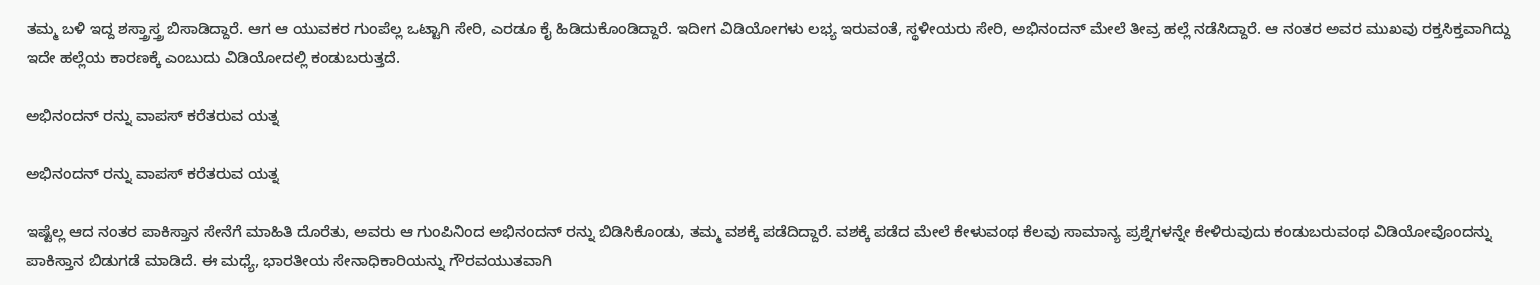ತಮ್ಮ ಬಳಿ ಇದ್ದ ಶಸ್ತ್ರಾಸ್ತ್ರ ಬಿಸಾಡಿದ್ದಾರೆ. ಆಗ ಆ ಯುವಕರ ಗುಂಪೆಲ್ಲ ಒಟ್ಟಾಗಿ ಸೇರಿ, ಎರಡೂ ಕೈ ಹಿಡಿದುಕೊಂಡಿದ್ದಾರೆ. ಇದೀಗ ವಿಡಿಯೋಗಳು ಲಭ್ಯ ಇರುವಂತೆ, ಸ್ಥಳೀಯರು ಸೇರಿ, ಅಭಿನಂದನ್ ಮೇಲೆ ತೀವ್ರ ಹಲ್ಲೆ ನಡೆಸಿದ್ದಾರೆ. ಆ ನಂತರ ಅವರ ಮುಖವು ರಕ್ತಸಿಕ್ತವಾಗಿದ್ದು ಇದೇ ಹಲ್ಲೆಯ ಕಾರಣಕ್ಕೆ ಎಂಬುದು ವಿಡಿಯೋದಲ್ಲಿ ಕಂಡುಬರುತ್ತದೆ.

ಅಭಿನಂದನ್ ರನ್ನು ವಾಪಸ್ ಕರೆತರುವ ಯತ್ನ

ಅಭಿನಂದನ್ ರನ್ನು ವಾಪಸ್ ಕರೆತರುವ ಯತ್ನ

ಇಷ್ಟೆಲ್ಲ ಆದ ನಂತರ ಪಾಕಿಸ್ತಾನ ಸೇನೆಗೆ ಮಾಹಿತಿ ದೊರೆತು, ಅವರು ಆ ಗುಂಪಿನಿಂದ ಅಭಿನಂದನ್ ರನ್ನು ಬಿಡಿಸಿಕೊಂಡು, ತಮ್ಮ ವಶಕ್ಕೆ ಪಡೆದಿದ್ದಾರೆ. ವಶಕ್ಕೆ ಪಡೆದ ಮೇಲೆ ಕೇಳುವಂಥ ಕೆಲವು ಸಾಮಾನ್ಯ ಪ್ರಶ್ನೆಗಳನ್ನೇ ಕೇಳಿರುವುದು ಕಂಡುಬರುವಂಥ ವಿಡಿಯೋವೊಂದನ್ನು ಪಾಕಿಸ್ತಾನ ಬಿಡುಗಡೆ ಮಾಡಿದೆ. ಈ ಮಧ್ಯೆ, ಭಾರತೀಯ ಸೇನಾಧಿಕಾರಿಯನ್ನು ಗೌರವಯುತವಾಗಿ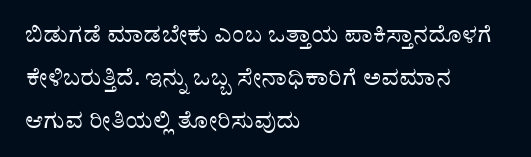ಬಿಡುಗಡೆ ಮಾಡಬೇಕು ಎಂಬ ಒತ್ತಾಯ ಪಾಕಿಸ್ತಾನದೊಳಗೆ ಕೇಳಿಬರುತ್ತಿದೆ. ಇನ್ನು ಒಬ್ಬ ಸೇನಾಧಿಕಾರಿಗೆ ಅವಮಾನ ಆಗುವ ರೀತಿಯಲ್ಲಿ ತೋರಿಸುವುದು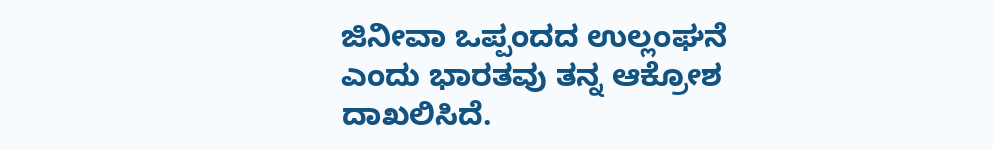ಜಿನೀವಾ ಒಪ್ಪಂದದ ಉಲ್ಲಂಘನೆ ಎಂದು ಭಾರತವು ತನ್ನ ಆಕ್ರೋಶ ದಾಖಲಿಸಿದೆ.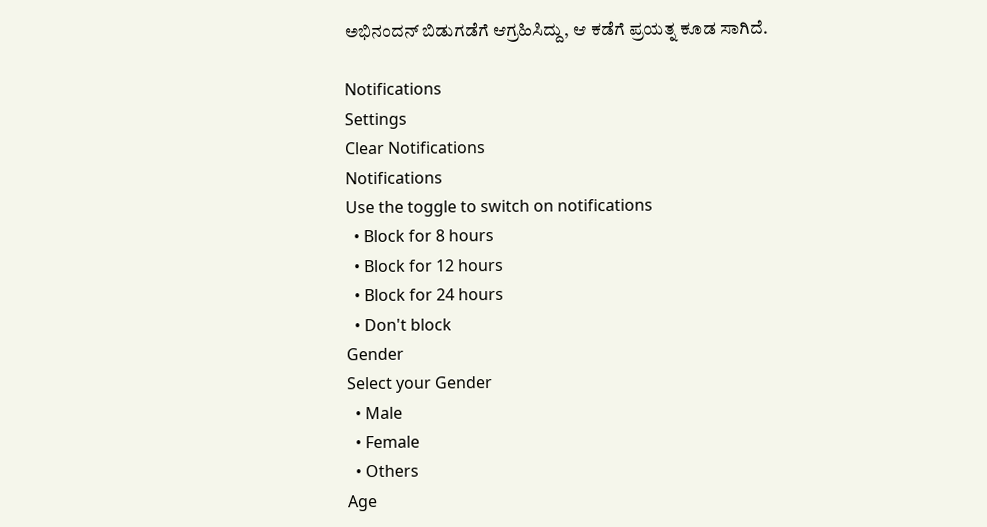ಅಭಿನಂದನ್ ಬಿಡುಗಡೆಗೆ ಆಗ್ರಹಿಸಿದ್ದು, ಆ ಕಡೆಗೆ ಪ್ರಯತ್ನ ಕೂಡ ಸಾಗಿದೆ.

Notifications
Settings
Clear Notifications
Notifications
Use the toggle to switch on notifications
  • Block for 8 hours
  • Block for 12 hours
  • Block for 24 hours
  • Don't block
Gender
Select your Gender
  • Male
  • Female
  • Others
Age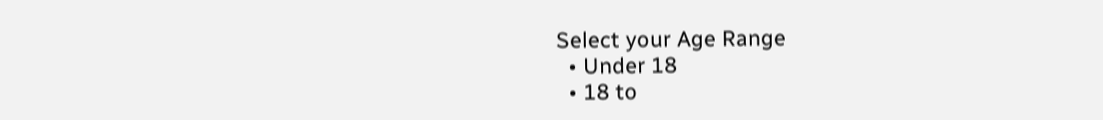Select your Age Range
  • Under 18
  • 18 to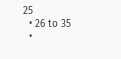25
  • 26 to 35
  •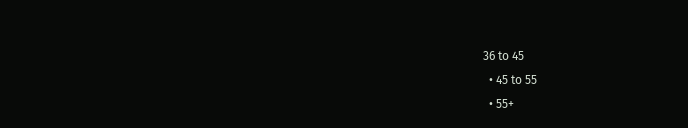36 to 45
  • 45 to 55
  • 55+